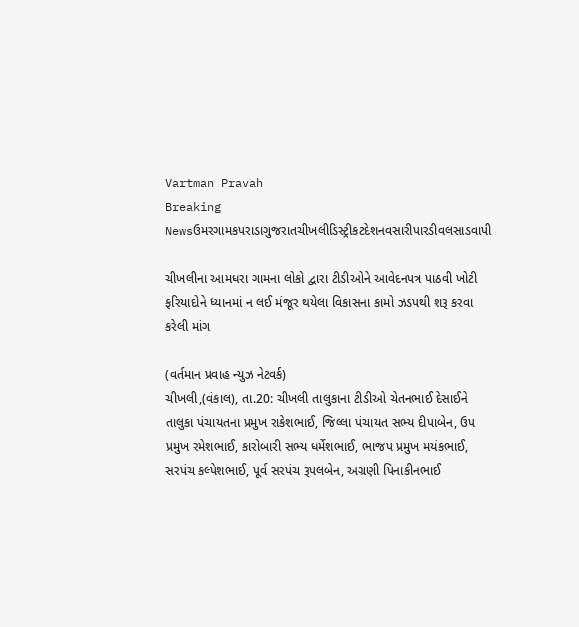Vartman Pravah
Breaking Newsઉમરગામકપરાડાગુજરાતચીખલીડિસ્ટ્રીકટદેશનવસારીપારડીવલસાડવાપી

ચીખલીના આમધરા ગામના લોકો દ્વારા ટીડીઓને આવેદનપત્ર પાઠવી ખોટી ફરિયાદોને ધ્‍યાનમાં ન લઈ મંજૂર થયેલા વિકાસના કામો ઝડપથી શરૂ કરવા કરેલી માંગ

(વર્તમાન પ્રવાહ ન્‍યુઝ નેટવર્ક)
ચીખલી,(વંકાલ), તા.20: ચીખલી તાલુકાના ટીડીઓ ચેતનભાઈ દેસાઈને તાલુકા પંચાયતના પ્રમુખ રાકેશભાઈ, જિલ્લા પંચાયત સભ્‍ય દીપાબેન, ઉપ પ્રમુખ રમેશભાઈ, કારોબારી સભ્‍ય ધર્મેશભાઈ, ભાજપ પ્રમુખ મયંકભાઈ, સરપંચ કલ્‍પેશભાઈ, પૂર્વ સરપંચ રૂપલબેન, અગ્રણી પિનાકીનભાઈ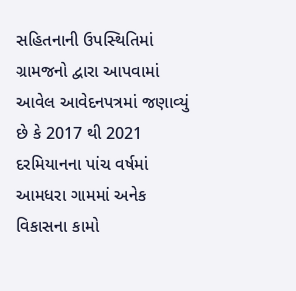સહિતનાની ઉપસ્‍થિતિમાં ગ્રામજનો દ્વારા આપવામાં આવેલ આવેદનપત્રમાં જણાવ્‍યું છે કે 2017 થી 2021 દરમિયાનના પાંચ વર્ષમાં આમધરા ગામમાં અનેક વિકાસના કામો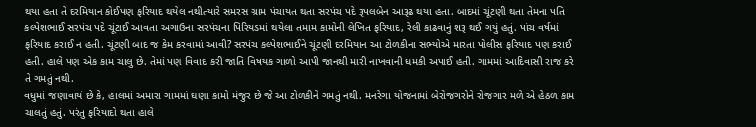થયા હતા તે દરમિયાન કોઈપણ ફરિયાદ થયેલ નથીત્‍યારે સમરસ ગ્રામ પંચાયત થતા સરપંચ પદે રૂપલબેન આરૂઢ થયા હતા. બાદમાં ચૂંટણી થતા તેમના પતિ કલ્‍પેશભાઈ સરપંચ પદે ચૂંટાઈ આવતા અગાઉના સરપંચના પિરિયડમાં થયેલા તમામ કામોની લેખિત ફરિયાદ, રેલી કાઢવાનું શરૂ થઈ ગયું હતું. પાંચ વર્ષમાં ફરિયાદ કરાઈ ન હતી. ચૂંટણી બાદ જ કેમ કરવામાં આવી? સરપંચ કલ્‍પેશભાઈને ચૂંટણી દરમિયાન આ ટોળકીના સભ્‍યોએ મારતા પોલીસ ફરિયાદ પણ કરાઈ હતી. હાલે પણ એક કામ ચાલુ છે. તેમાં પણ વિવાદ કરી જાતિ વિષયક ગાળો આપી જાનથી મારી નાખવાની ધમકી અપાઈ હતી. ગામમાં આદિવાસી રાજ કરે તે ગમતું નથી.
વધુમાં જણાવાયં છે કે, હાલમાં અમારા ગામમાં ઘણા કામો મંજુર છે જે આ ટોળકીને ગમતું નથી. મનરેગા યોજનામાં બેરોજગરોને રોજગાર મળે એ હેઠળ કામ ચાલતું હતું. પરંતુ ફરિયાદો થતા હાલે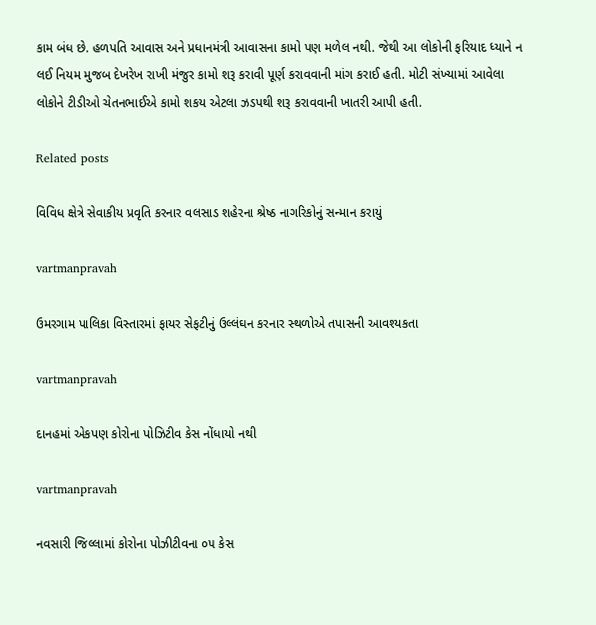કામ બંધ છે. હળપતિ આવાસ અને પ્રધાનમંત્રી આવાસના કામો પણ મળેલ નથી. જેથી આ લોકોની ફરિયાદ ધ્‍યાને ન લઈ નિયમ મુજબ દેખરેખ રાખી મંજુર કામો શરૂ કરાવી પૂર્ણ કરાવવાની માંગ કરાઈ હતી. મોટી સંખ્‍યામાં આવેલા લોકોને ટીડીઓ ચેતનભાઈએ કામો શકય એટલા ઝડપથી શરૂ કરાવવાની ખાતરી આપી હતી.

Related posts

વિવિધ ક્ષેત્રે સેવાકીય પ્રવૃતિ કરનાર વલસાડ શહેરના શ્રેષ્ઠ નાગરિકોનું સન્‍માન કરાયું

vartmanpravah

ઉમરગામ પાલિકા વિસ્‍તારમાં ફાયર સેફટીનું ઉલ્લંઘન કરનાર સ્‍થળોએ તપાસની આવશ્‍યકતા

vartmanpravah

દાનહમાં એકપણ કોરોના પોઝિટીવ કેસ નોંધાયો નથી

vartmanpravah

નવસારી જિલ્લામાં કોરોના પોઝીટીવના ૦૫ કેસ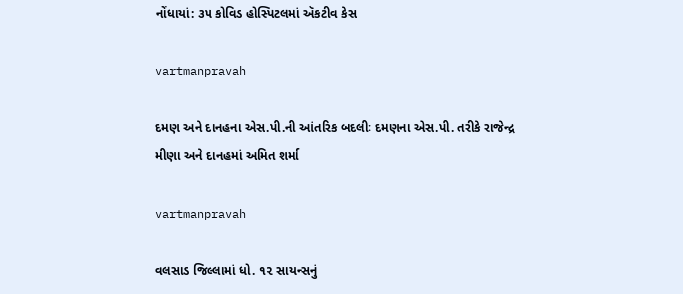નોંધાયાં: ૩૫ કોવિડ હોસ્પિટલમાં ઍકટીવ કેસ

vartmanpravah

દમણ અને દાનહના એસ.પી.ની આંતરિક બદલીઃ દમણના એસ.પી. તરીકે રાજેન્‍દ્ર મીણા અને દાનહમાં અમિત શર્મા

vartmanpravah

વલસાડ જિલ્લામાં ધો. ૧૨ સાયન્સનું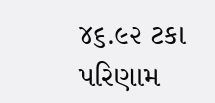૪૬.૯૨ ટકા પરિણામ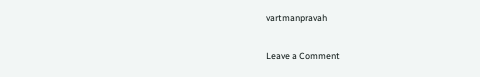vartmanpravah

Leave a Comment